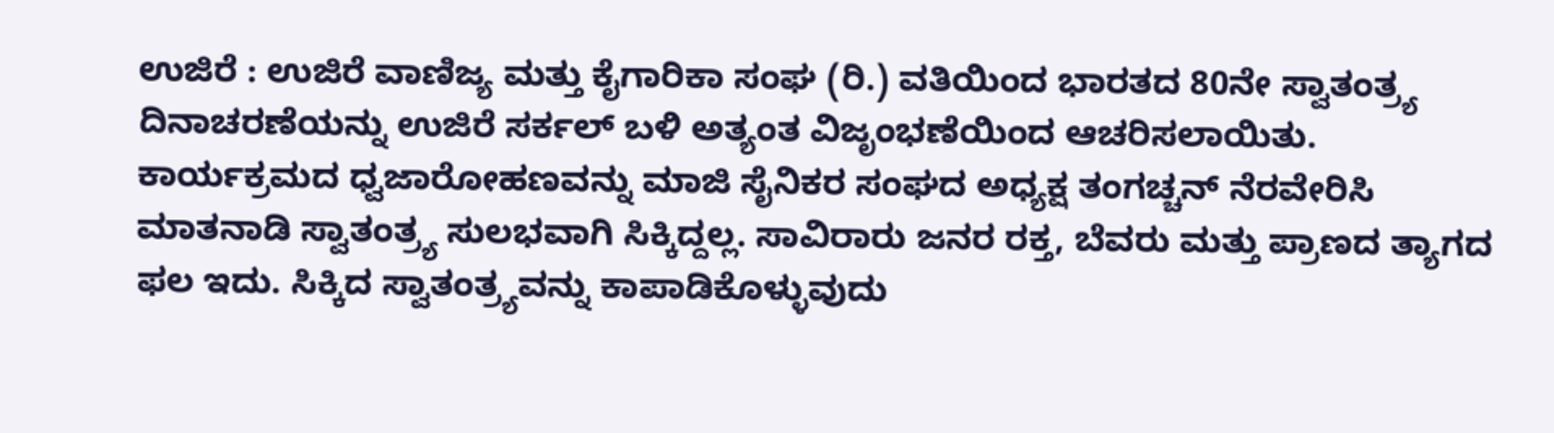ಉಜಿರೆ : ಉಜಿರೆ ವಾಣಿಜ್ಯ ಮತ್ತು ಕೈಗಾರಿಕಾ ಸಂಘ (ರಿ.) ವತಿಯಿಂದ ಭಾರತದ 80ನೇ ಸ್ವಾತಂತ್ರ್ಯ ದಿನಾಚರಣೆಯನ್ನು ಉಜಿರೆ ಸರ್ಕಲ್ ಬಳಿ ಅತ್ಯಂತ ವಿಜೃಂಭಣೆಯಿಂದ ಆಚರಿಸಲಾಯಿತು.
ಕಾರ್ಯಕ್ರಮದ ಧ್ವಜಾರೋಹಣವನ್ನು ಮಾಜಿ ಸೈನಿಕರ ಸಂಘದ ಅಧ್ಯಕ್ಷ ತಂಗಚ್ಚನ್ ನೆರವೇರಿಸಿ ಮಾತನಾಡಿ ಸ್ವಾತಂತ್ರ್ಯ ಸುಲಭವಾಗಿ ಸಿಕ್ಕಿದ್ದಲ್ಲ. ಸಾವಿರಾರು ಜನರ ರಕ್ತ, ಬೆವರು ಮತ್ತು ಪ್ರಾಣದ ತ್ಯಾಗದ ಫಲ ಇದು. ಸಿಕ್ಕಿದ ಸ್ವಾತಂತ್ರ್ಯವನ್ನು ಕಾಪಾಡಿಕೊಳ್ಳುವುದು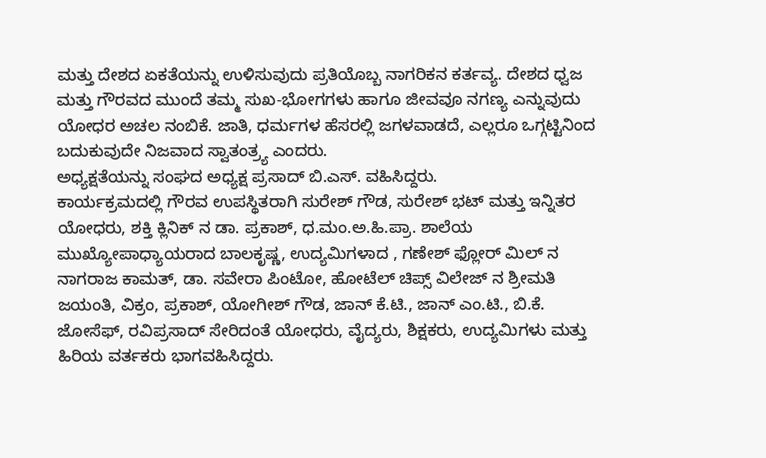ಮತ್ತು ದೇಶದ ಏಕತೆಯನ್ನು ಉಳಿಸುವುದು ಪ್ರತಿಯೊಬ್ಬ ನಾಗರಿಕನ ಕರ್ತವ್ಯ. ದೇಶದ ಧ್ವಜ ಮತ್ತು ಗೌರವದ ಮುಂದೆ ತಮ್ಮ ಸುಖ-ಭೋಗಗಳು ಹಾಗೂ ಜೀವವೂ ನಗಣ್ಯ ಎನ್ನುವುದು ಯೋಧರ ಅಚಲ ನಂಬಿಕೆ. ಜಾತಿ, ಧರ್ಮಗಳ ಹೆಸರಲ್ಲಿ ಜಗಳವಾಡದೆ, ಎಲ್ಲರೂ ಒಗ್ಗಟ್ಟಿನಿಂದ ಬದುಕುವುದೇ ನಿಜವಾದ ಸ್ವಾತಂತ್ರ್ಯ ಎಂದರು.
ಅಧ್ಯಕ್ಷತೆಯನ್ನು ಸಂಘದ ಅಧ್ಯಕ್ಷ ಪ್ರಸಾದ್ ಬಿ.ಎಸ್. ವಹಿಸಿದ್ದರು.
ಕಾರ್ಯಕ್ರಮದಲ್ಲಿ ಗೌರವ ಉಪಸ್ಥಿತರಾಗಿ ಸುರೇಶ್ ಗೌಡ, ಸುರೇಶ್ ಭಟ್ ಮತ್ತು ಇನ್ನಿತರ ಯೋಧರು, ಶಕ್ತಿ ಕ್ಲಿನಿಕ್ ನ ಡಾ. ಪ್ರಕಾಶ್, ಧ.ಮಂ.ಅ.ಹಿ.ಪ್ರಾ. ಶಾಲೆಯ ಮುಖ್ಯೋಪಾಧ್ಯಾಯರಾದ ಬಾಲಕೃಷ್ಣ, ಉದ್ಯಮಿಗಳಾದ , ಗಣೇಶ್ ಫ್ಲೋರ್ ಮಿಲ್ ನ ನಾಗರಾಜ ಕಾಮತ್, ಡಾ. ಸವೇರಾ ಪಿಂಟೋ, ಹೋಟೆಲ್ ಚಿಪ್ಸ್ ವಿಲೇಜ್ ನ ಶ್ರೀಮತಿ ಜಯಂತಿ, ವಿಕ್ರಂ, ಪ್ರಕಾಶ್, ಯೋಗೀಶ್ ಗೌಡ, ಜಾನ್ ಕೆ.ಟಿ., ಜಾನ್ ಎಂ.ಟಿ., ಬಿ.ಕೆ. ಜೋಸೆಫ್, ರವಿಪ್ರಸಾದ್ ಸೇರಿದಂತೆ ಯೋಧರು, ವೈದ್ಯರು, ಶಿಕ್ಷಕರು, ಉದ್ಯಮಿಗಳು ಮತ್ತು ಹಿರಿಯ ವರ್ತಕರು ಭಾಗವಹಿಸಿದ್ದರು.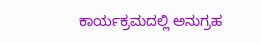ಕಾರ್ಯಕ್ರಮದಲ್ಲಿ ಅನುಗ್ರಹ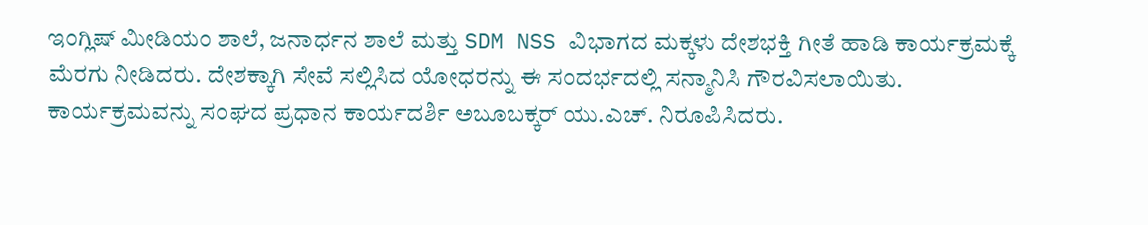ಇಂಗ್ಲಿಷ್ ಮೀಡಿಯಂ ಶಾಲೆ, ಜನಾರ್ಧನ ಶಾಲೆ ಮತ್ತು SDM NSS ವಿಭಾಗದ ಮಕ್ಕಳು ದೇಶಭಕ್ತಿ ಗೀತೆ ಹಾಡಿ ಕಾರ್ಯಕ್ರಮಕ್ಕೆ ಮೆರಗು ನೀಡಿದರು. ದೇಶಕ್ಕಾಗಿ ಸೇವೆ ಸಲ್ಲಿಸಿದ ಯೋಧರನ್ನು ಈ ಸಂದರ್ಭದಲ್ಲಿ ಸನ್ಮಾನಿಸಿ ಗೌರವಿಸಲಾಯಿತು.
ಕಾರ್ಯಕ್ರಮವನ್ನು ಸಂಘದ ಪ್ರಧಾನ ಕಾರ್ಯದರ್ಶಿ ಅಬೂಬಕ್ಕರ್ ಯು.ಎಚ್. ನಿರೂಪಿಸಿದರು.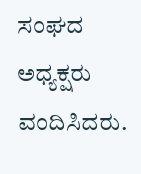ಸಂಘದ ಅಧ್ಯಕ್ಷರು ವಂದಿಸಿದರು.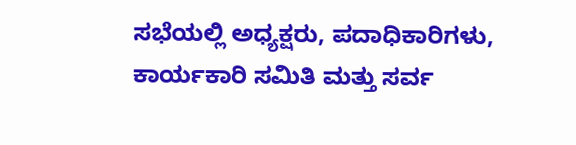ಸಭೆಯಲ್ಲಿ ಅಧ್ಯಕ್ಷರು, ಪದಾಧಿಕಾರಿಗಳು, ಕಾರ್ಯಕಾರಿ ಸಮಿತಿ ಮತ್ತು ಸರ್ವ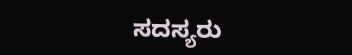ಸದಸ್ಯರು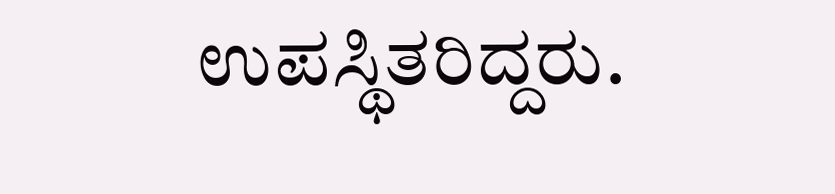ಉಪಸ್ಥಿತರಿದ್ದರು.